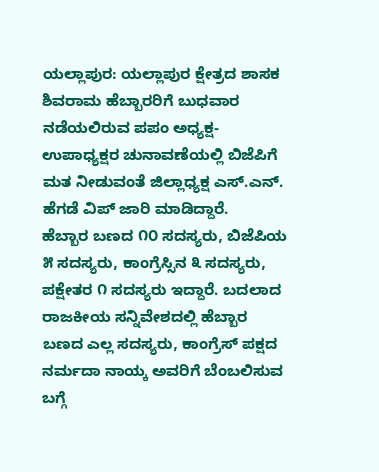ಯಲ್ಲಾಪುರ: ಯಲ್ಲಾಪುರ ಕ್ಷೇತ್ರದ ಶಾಸಕ ಶಿವರಾಮ ಹೆಬ್ಬಾರರಿಗೆ ಬುಧವಾರ ನಡೆಯಲಿರುವ ಪಪಂ ಅಧ್ಯಕ್ಷ- ಉಪಾಧ್ಯಕ್ಷರ ಚುನಾವಣೆಯಲ್ಲಿ ಬಿಜೆಪಿಗೆ ಮತ ನೀಡುವಂತೆ ಜಿಲ್ಲಾಧ್ಯಕ್ಷ ಎಸ್.ಎನ್. ಹೆಗಡೆ ವಿಪ್ ಜಾರಿ ಮಾಡಿದ್ದಾರೆ.
ಹೆಬ್ಬಾರ ಬಣದ ೧೦ ಸದಸ್ಯರು, ಬಿಜೆಪಿಯ ೫ ಸದಸ್ಯರು, ಕಾಂಗ್ರೆಸ್ಸಿನ ೩ ಸದಸ್ಯರು, ಪಕ್ಷೇತರ ೧ ಸದಸ್ಯರು ಇದ್ದಾರೆ. ಬದಲಾದ ರಾಜಕೀಯ ಸನ್ನಿವೇಶದಲ್ಲಿ ಹೆಬ್ಬಾರ ಬಣದ ಎಲ್ಲ ಸದಸ್ಯರು, ಕಾಂಗ್ರೆಸ್ ಪಕ್ಷದ ನರ್ಮದಾ ನಾಯ್ಕ ಅವರಿಗೆ ಬೆಂಬಲಿಸುವ ಬಗ್ಗೆ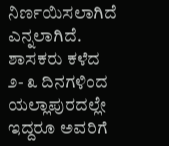ನಿರ್ಣಯಿಸಲಾಗಿದೆ ಎನ್ನಲಾಗಿದೆ.
ಶಾಸಕರು ಕಳೆದ ೨- ೩ ದಿನಗಳಿಂದ ಯಲ್ಲಾಪುರದಲ್ಲೇ ಇದ್ದರೂ ಅವರಿಗೆ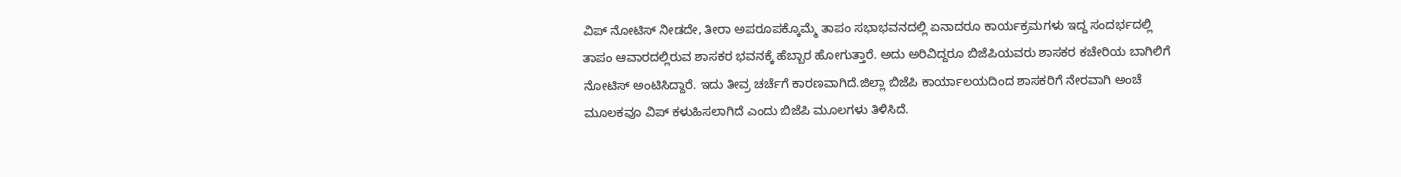ವಿಪ್ ನೋಟಿಸ್ ನೀಡದೇ, ತೀರಾ ಅಪರೂಪಕ್ಕೊಮ್ಮೆ ತಾಪಂ ಸಭಾಭವನದಲ್ಲಿ ಏನಾದರೂ ಕಾರ್ಯಕ್ರಮಗಳು ಇದ್ದ ಸಂದರ್ಭದಲ್ಲಿ ತಾಪಂ ಆವಾರದಲ್ಲಿರುವ ಶಾಸಕರ ಭವನಕ್ಕೆ ಹೆಬ್ಬಾರ ಹೋಗುತ್ತಾರೆ. ಅದು ಅರಿವಿದ್ದರೂ ಬಿಜೆಪಿಯವರು ಶಾಸಕರ ಕಚೇರಿಯ ಬಾಗಿಲಿಗೆ ನೋಟಿಸ್ ಅಂಟಿಸಿದ್ದಾರೆ. ಇದು ತೀವ್ರ ಚರ್ಚೆಗೆ ಕಾರಣವಾಗಿದೆ.ಜಿಲ್ಲಾ ಬಿಜೆಪಿ ಕಾರ್ಯಾಲಯದಿಂದ ಶಾಸಕರಿಗೆ ನೇರವಾಗಿ ಅಂಚೆ ಮೂಲಕವೂ ವಿಪ್ ಕಳುಹಿಸಲಾಗಿದೆ ಎಂದು ಬಿಜೆಪಿ ಮೂಲಗಳು ತಿಳಿಸಿದೆ.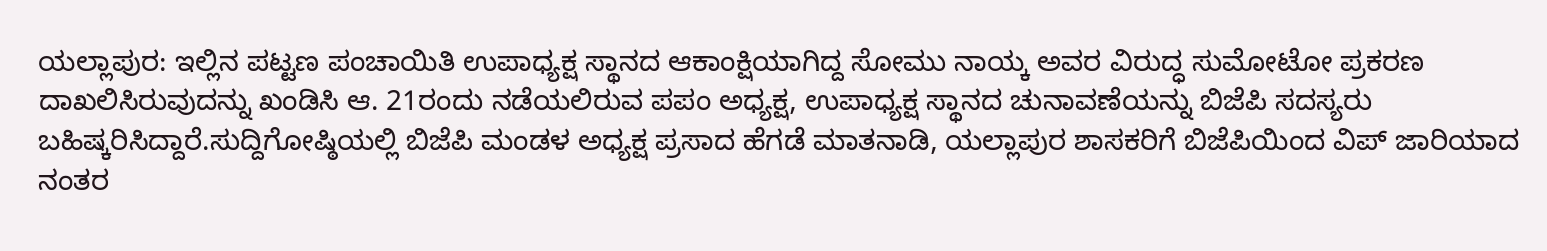ಯಲ್ಲಾಪುರ: ಇಲ್ಲಿನ ಪಟ್ಟಣ ಪಂಚಾಯಿತಿ ಉಪಾಧ್ಯಕ್ಷ ಸ್ಥಾನದ ಆಕಾಂಕ್ಷಿಯಾಗಿದ್ದ ಸೋಮು ನಾಯ್ಕ ಅವರ ವಿರುದ್ಧ ಸುಮೋಟೋ ಪ್ರಕರಣ ದಾಖಲಿಸಿರುವುದನ್ನು ಖಂಡಿಸಿ ಆ. 21ರಂದು ನಡೆಯಲಿರುವ ಪಪಂ ಅಧ್ಯಕ್ಷ, ಉಪಾಧ್ಯಕ್ಷ ಸ್ಥಾನದ ಚುನಾವಣೆಯನ್ನು ಬಿಜೆಪಿ ಸದಸ್ಯರು ಬಹಿಷ್ಕರಿಸಿದ್ದಾರೆ.ಸುದ್ದಿಗೋಷ್ಠಿಯಲ್ಲಿ ಬಿಜೆಪಿ ಮಂಡಳ ಅಧ್ಯಕ್ಷ ಪ್ರಸಾದ ಹೆಗಡೆ ಮಾತನಾಡಿ, ಯಲ್ಲಾಪುರ ಶಾಸಕರಿಗೆ ಬಿಜೆಪಿಯಿಂದ ವಿಪ್ ಜಾರಿಯಾದ ನಂತರ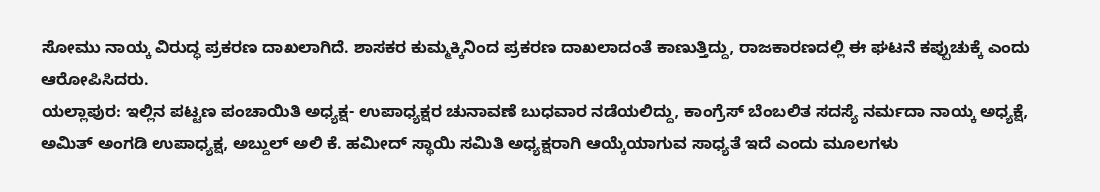ಸೋಮು ನಾಯ್ಕ ವಿರುದ್ಧ ಪ್ರಕರಣ ದಾಖಲಾಗಿದೆ. ಶಾಸಕರ ಕುಮ್ಮಕ್ಕಿನಿಂದ ಪ್ರಕರಣ ದಾಖಲಾದಂತೆ ಕಾಣುತ್ತಿದ್ದು, ರಾಜಕಾರಣದಲ್ಲಿ ಈ ಘಟನೆ ಕಪ್ಪುಚುಕ್ಕೆ ಎಂದು ಆರೋಪಿಸಿದರು.
ಯಲ್ಲಾಪುರ: ಇಲ್ಲಿನ ಪಟ್ಟಣ ಪಂಚಾಯಿತಿ ಅಧ್ಯಕ್ಷ- ಉಪಾಧ್ಯಕ್ಷರ ಚುನಾವಣೆ ಬುಧವಾರ ನಡೆಯಲಿದ್ದು, ಕಾಂಗ್ರೆಸ್ ಬೆಂಬಲಿತ ಸದಸ್ಯೆ ನರ್ಮದಾ ನಾಯ್ಕ ಅಧ್ಯಕ್ಷೆ, ಅಮಿತ್ ಅಂಗಡಿ ಉಪಾಧ್ಯಕ್ಷ, ಅಬ್ದುಲ್ ಅಲಿ ಕೆ. ಹಮೀದ್ ಸ್ಥಾಯಿ ಸಮಿತಿ ಅಧ್ಯಕ್ಷರಾಗಿ ಆಯ್ಕೆಯಾಗುವ ಸಾಧ್ಯತೆ ಇದೆ ಎಂದು ಮೂಲಗಳು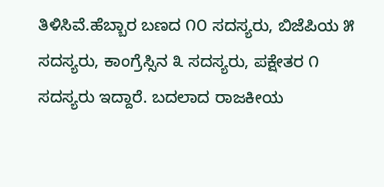ತಿಳಿಸಿವೆ.ಹೆಬ್ಬಾರ ಬಣದ ೧೦ ಸದಸ್ಯರು, ಬಿಜೆಪಿಯ ೫ ಸದಸ್ಯರು, ಕಾಂಗ್ರೆಸ್ಸಿನ ೩ ಸದಸ್ಯರು, ಪಕ್ಷೇತರ ೧ ಸದಸ್ಯರು ಇದ್ದಾರೆ. ಬದಲಾದ ರಾಜಕೀಯ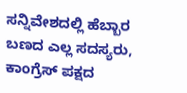ಸನ್ನಿವೇಶದಲ್ಲಿ ಹೆಬ್ಬಾರ ಬಣದ ಎಲ್ಲ ಸದಸ್ಯರು, ಕಾಂಗ್ರೆಸ್ ಪಕ್ಷದ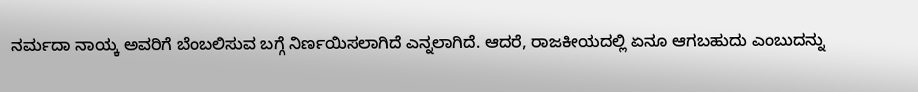ನರ್ಮದಾ ನಾಯ್ಕ ಅವರಿಗೆ ಬೆಂಬಲಿಸುವ ಬಗ್ಗೆ ನಿರ್ಣಯಿಸಲಾಗಿದೆ ಎನ್ನಲಾಗಿದೆ. ಆದರೆ, ರಾಜಕೀಯದಲ್ಲಿ ಏನೂ ಆಗಬಹುದು ಎಂಬುದನ್ನು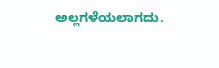ಅಲ್ಲಗಳೆಯಲಾಗದು.